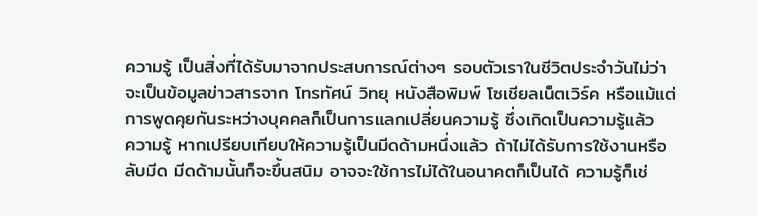ความรู้ เป็นสิ่งที่ได้รับมาจากประสบการณ์ต่างๆ รอบตัวเราในชีวิตประจำวันไม่ว่าจะเป็นข้อมูลข่าวสารจาก โทรทัศน์ วิทยุ หนังสือพิมพ์ โซเชียลเน็ตเวิร์ค หรือแม้แต่การพูดคุยกันระหว่างบุคคลก็เป็นการแลกเปลี่ยนความรู้ ซึ่งเกิดเป็นความรู้แล้ว
ความรู้ หากเปรียบเทียบให้ความรู้เป็นมีดด้ามหนึ่งแล้ว ถ้าไม่ได้รับการใช้งานหรือลับมีด มีดด้ามนั้นก็จะขึ้นสนิม อาจจะใช้การไม่ได้ในอนาคตก็เป็นได้ ความรู้ก็เช่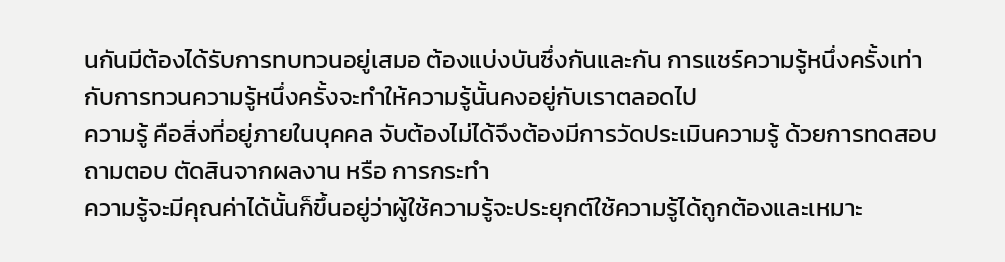นกันมีต้องได้รับการทบทวนอยู่เสมอ ต้องแบ่งบันซึ่งกันและกัน การแชร์ความรู้หนึ่งครั้งเท่ากับการทวนความรู้หนึ่งครั้งจะทำให้ความรู้นั้นคงอยู่กับเราตลอดไป
ความรู้ คือสิ่งที่อยู่ภายในบุคคล จับต้องไม่ได้จึงต้องมีการวัดประเมินความรู้ ด้วยการทดสอบ ถามตอบ ตัดสินจากผลงาน หรือ การกระทำ
ความรู้จะมีคุณค่าได้นั้นก็ขึ้นอยู่ว่าผู้ใช้ความรู้จะประยุกต์ใช้ความรู้ได้ถูกต้องและเหมาะ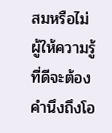สมหรือไม่ ผู้ให้ความรู้ที่ดีจะต้องคำนึงถึงโอ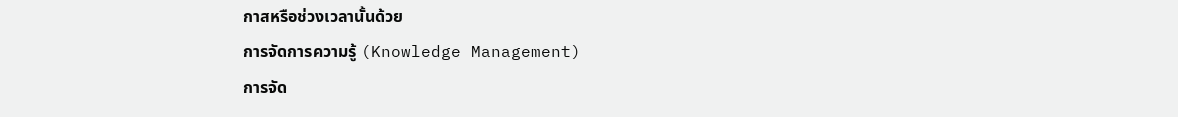กาสหรือช่วงเวลานั้นด้วย
การจัดการความรู้ (Knowledge Management)
การจัด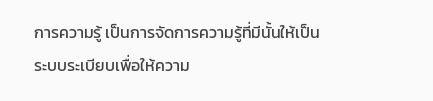การความรู้ เป็นการจัดการความรู้ที่มีนั้นให้เป็นระบบระเบียบเพื่อให้ความ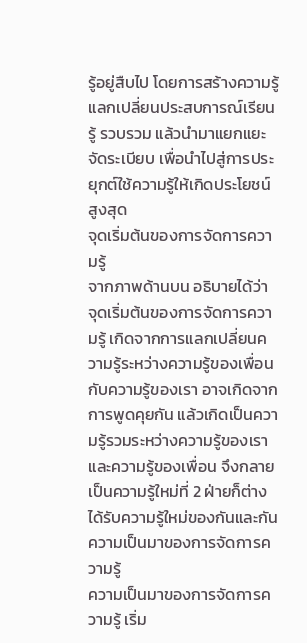รู้อยู่สืบไป โดยการสร้างความรู้แลกเปลี่ยนประสบการณ์เรียนรู้ รวบรวม แล้วนำมาแยกแยะ จัดระเบียบ เพื่อนำไปสู่การประยุกต์ใช้ความรู้ให้เกิดประโยชน์สูงสุด
จุดเริ่มต้นของการจัดการความรู้
จากภาพด้านบน อธิบายได้ว่า จุดเริ่มต้นของการจัดการความรู้ เกิดจากการแลกเปลี่ยนความรู้ระหว่างความรู้ของเพื่อนกับความรู้ของเรา อาจเกิดจากการพูดคุยกัน แล้วเกิดเป็นความรู้รวมระหว่างความรู้ของเราและความรู้ของเพื่อน จึงกลายเป็นความรู้ใหม่ที่ 2 ฝ่ายก็ต่างได้รับความรู้ใหม่ของกันและกัน
ความเป็นมาของการจัดการความรู้
ความเป็นมาของการจัดการความรู้ เริ่ม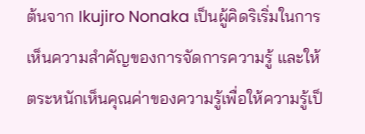ต้นจาก Ikujiro Nonaka เป็นผู้คิดริเริ่มในการเห็นความสำคัญของการจัดการความรู้ และให้ตระหนักเห็นคุณค่าของความรู้เพื่อให้ความรู้เป็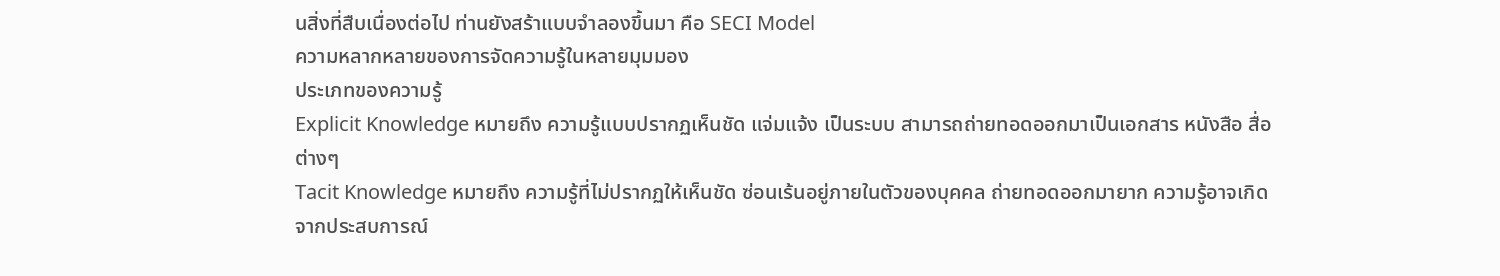นสิ่งที่สืบเนื่องต่อไป ท่านยังสร้าแบบจำลองขึ้นมา คือ SECI Model
ความหลากหลายของการจัดความรู้ในหลายมุมมอง
ประเภทของความรู้
Explicit Knowledge หมายถึง ความรู้แบบปรากฏเห็นชัด แจ่มแจ้ง เป็นระบบ สามารถถ่ายทอดออกมาเป็นเอกสาร หนังสือ สื่อต่างๆ
Tacit Knowledge หมายถึง ความรู้ที่ไม่ปรากฏให้เห็นชัด ซ่อนเร้นอยู่ภายในตัวของบุคคล ถ่ายทอดออกมายาก ความรู้อาจเกิดจากประสบการณ์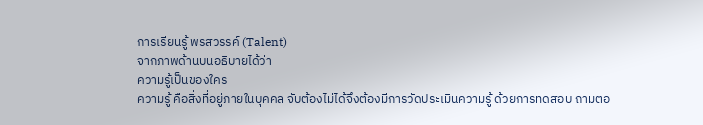การเรียนรู้ พรสวรรค์ (Talent)
จากภาพด้านบนอธิบายได้ว่า
ความรู้เป็นของใคร
ความรู้ คือสิ่งที่อยู่ภายในบุคคล จับต้องไม่ได้จึงต้องมีการวัดประเมินความรู้ ด้วยการทดสอบ ถามตอ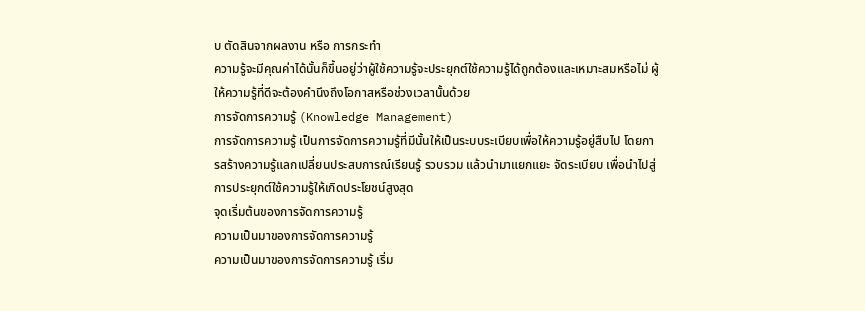บ ตัดสินจากผลงาน หรือ การกระทำ
ความรู้จะมีคุณค่าได้นั้นก็ขึ้นอยู่ว่าผู้ใช้ความรู้จะประยุกต์ใช้ความรู้ได้ถูกต้องและเหมาะสมหรือไม่ ผู้ให้ความรู้ที่ดีจะต้องคำนึงถึงโอกาสหรือช่วงเวลานั้นด้วย
การจัดการความรู้ (Knowledge Management)
การจัดการความรู้ เป็นการจัดการความรู้ที่มีนั้นให้เป็นระบบระเบียบเพื่อให้ความรู้อยู่สืบไป โดยการสร้างความรู้แลกเปลี่ยนประสบการณ์เรียนรู้ รวบรวม แล้วนำมาแยกแยะ จัดระเบียบ เพื่อนำไปสู่การประยุกต์ใช้ความรู้ให้เกิดประโยชน์สูงสุด
จุดเริ่มต้นของการจัดการความรู้
ความเป็นมาของการจัดการความรู้
ความเป็นมาของการจัดการความรู้ เริ่ม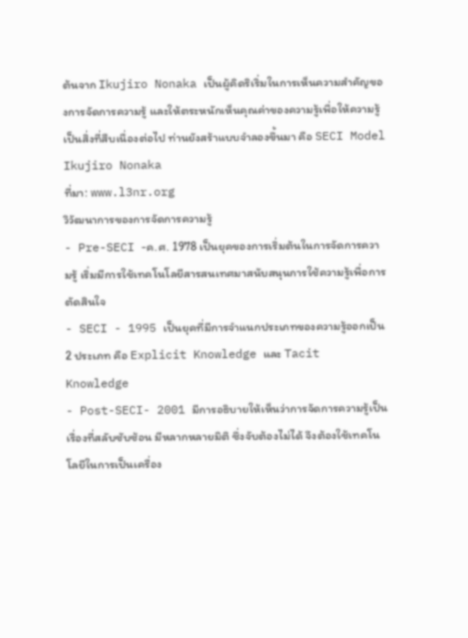ต้นจาก Ikujiro Nonaka เป็นผู้คิดริเริ่มในการเห็นความสำคัญของการจัดการความรู้ และให้ตระหนักเห็นคุณค่าของความรู้เพื่อให้ความรู้เป็นสิ่งที่สืบเนื่องต่อไป ท่านยังสร้าแบบจำลองขึ้นมา คือ SECI Model
Ikujiro Nonaka
ที่มา: www.l3nr.org
วิวัฒนาการของการจัดการความรู้
- Pre-SECI -ค.ศ. 1978 เป็นยุคของการเริ่มต้นในการจัดการความรู้ เริ่มมีการใช้เทคโนโลยีสารสนเทศมาสนับสนุนการใช้ความรู้เพื่อการตัดสินใจ
- SECI - 1995 เป็นยุคที่มีการจำแนกประเภทของความรู้ออกเป็น 2 ประเภท คือ Explicit Knowledge และ Tacit Knowledge
- Post-SECI- 2001 มีการอธิบายให้เห็นว่าการจัดการความรู้เป็นเรื่องที่สลับซับซ้อน มีหลากหลายมิติ ซึ่งจับต้องไม่ได้ จึงต้องใช้เทคโนโลยีในการเป็นเครื่อง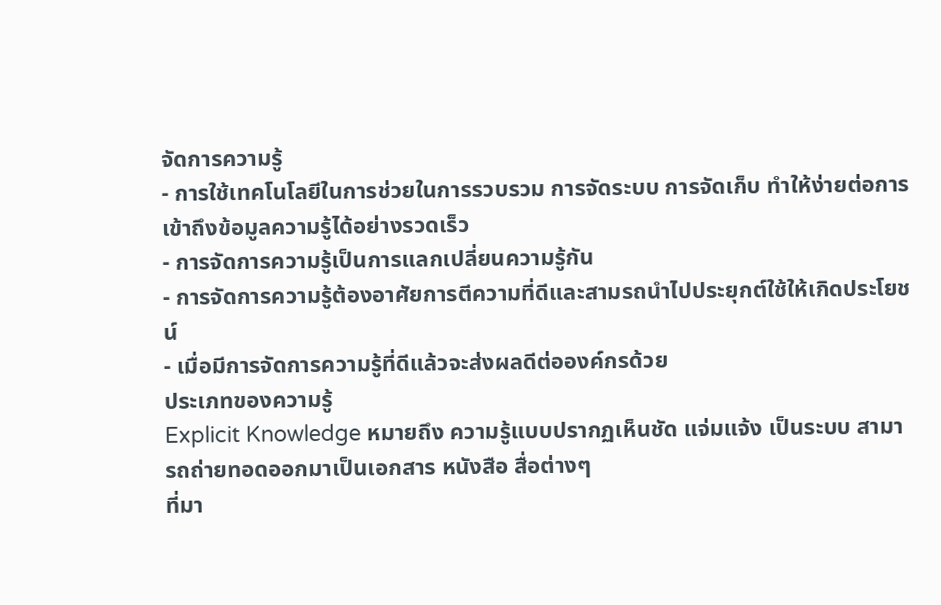จัดการความรู้
- การใช้เทคโนโลยีในการช่วยในการรวบรวม การจัดระบบ การจัดเก็บ ทำให้ง่ายต่อการเข้าถึงข้อมูลความรู้ได้อย่างรวดเร็ว
- การจัดการความรู้เป็นการแลกเปลี่ยนความรู้กัน
- การจัดการความรู้ต้องอาศัยการตีความที่ดีและสามรถนำไปประยุกต์ใช้ให้เกิดประโยชน์
- เมื่อมีการจัดการความรู้ที่ดีแล้วจะส่งผลดีต่อองค์กรด้วย
ประเภทของความรู้
Explicit Knowledge หมายถึง ความรู้แบบปรากฏเห็นชัด แจ่มแจ้ง เป็นระบบ สามารถถ่ายทอดออกมาเป็นเอกสาร หนังสือ สื่อต่างๆ
ที่มา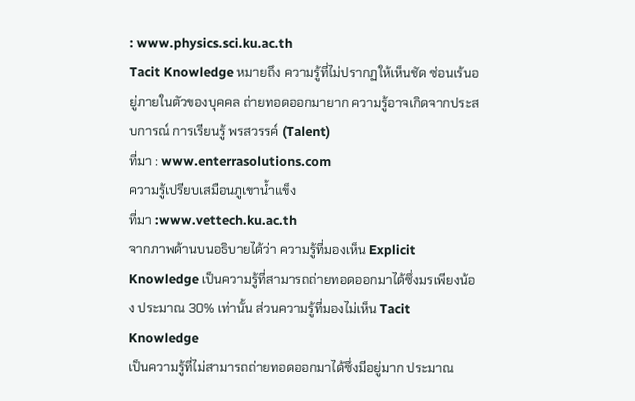: www.physics.sci.ku.ac.th
Tacit Knowledge หมายถึง ความรู้ที่ไม่ปรากฏให้เห็นชัด ซ่อนเร้นอยู่ภายในตัวของบุคคล ถ่ายทอดออกมายาก ความรู้อาจเกิดจากประสบการณ์ การเรียนรู้ พรสวรรค์ (Talent)
ที่มา : www.enterrasolutions.com
ความรู้เปรียบเสมือนภูเขาน้ำแข็ง
ที่มา :www.vettech.ku.ac.th
จากภาพด้านบนอธิบายได้ว่า ความรู้ที่มองเห็น Explicit Knowledge เป็นความรู้ที่สามารถถ่ายทอดออกมาได้ซึ่งมรเพียงน้อง ประมาณ 30% เท่านั้น ส่วนความรู้ที่มองไม่เห็น Tacit Knowledge
เป็นความรู้ที่ไม่สามารถถ่ายทอดออกมาได้ซึ่งมีอยู่มาก ประมาณ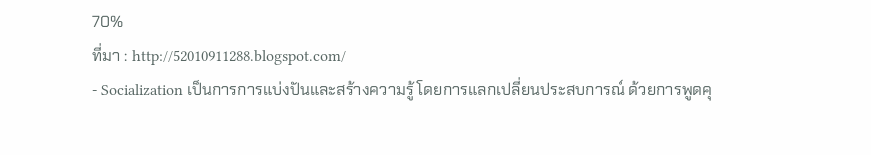70%
ที่มา : http://52010911288.blogspot.com/
- Socialization เป็นการการแบ่งปันและสร้างความรู้ โดยการแลกเปลี่ยนประสบการณ์ ด้วยการพูดคุ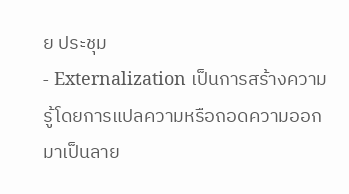ย ประชุม
- Externalization เป็นการสร้างความรู้โดยการแปลความหรือถอดความออกมาเป็นลาย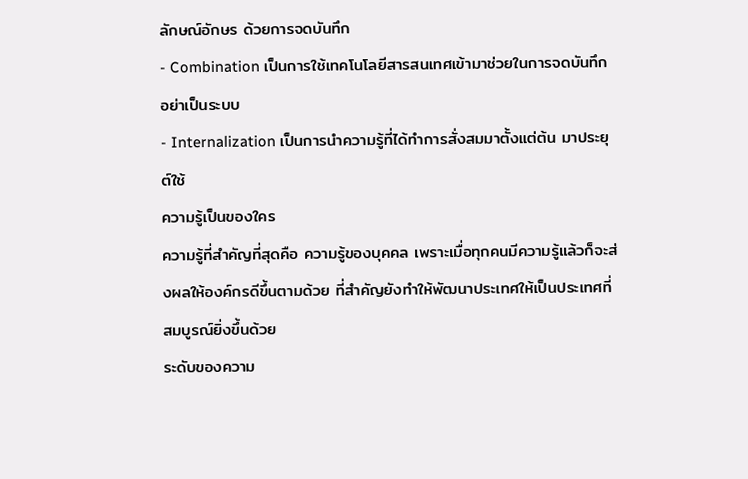ลักษณ์อักษร ด้วยการจดบันทึก
- Combination เป็นการใช้เทคโนโลยีสารสนเทศเข้ามาช่วยในการจดบันทึกอย่าเป็นระบบ
- Internalization เป็นการนำความรู้ที่ได้ทำการสั่งสมมาตั้งแต่ต้น มาประยุต์ใช้
ความรู้เป็นของใคร
ความรู้ที่สำคัญที่สุดคือ ความรู้ของบุคคล เพราะเมื่อทุกคนมีความรู้แล้วก็จะส่งผลให้องค์กรดีขึ้นตามด้วย ที่สำคัญยังทำให้พัฒนาประเทศให้เป็นประเทศที่สมบูรณ์ยิ่งขึ้นด้วย
ระดับของความ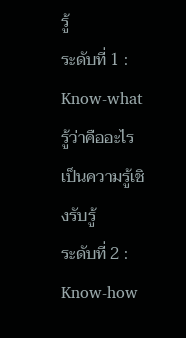รู้
ระดับที่ 1 : Know-what รู้ว่าคืออะไร
เป็นความรู้เชิงรับรู้
ระดับที่ 2 : Know-how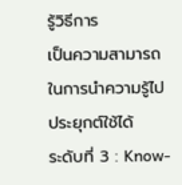รู้วิธีการ
เป็นความสามารถในการนำความรู้ไปประยุกต์ใช้ได้
ระดับที่ 3 : Know-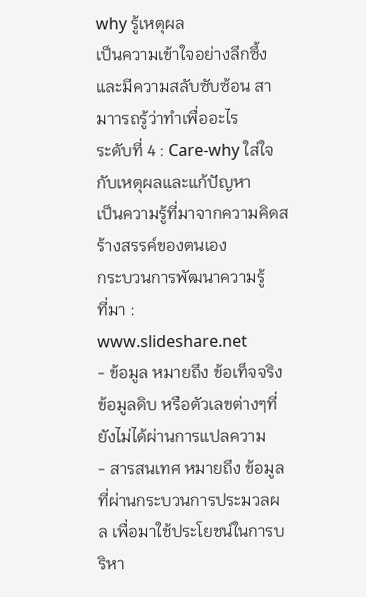why รู้เหตุผล
เป็นความเข้าใจอย่างลึกซึ้งและมีความสลับซับซ้อน สามาารถรู้ว่าทำเพื่ออะไร
ระดับที่ 4 : Care-why ใส่ใจกับเหตุผลและแก้ปัญหา
เป็นความรู้ที่มาจากความคิดสร้างสรรค์ของตนเอง
กระบวนการพัฒนาความรู้
ที่มา : www.slideshare.net
- ข้อมูล หมายถึง ข้อเท็จจริง ข้อมูลดิบ หรือตัวเลขต่างๆที่ยังไม่ได้ผ่านการแปลความ
- สารสนเทศ หมายถึง ข้อมูลที่ผ่านกระบวนการประมวลผล เพื่อมาใช้ประโยชน์ในการบริหา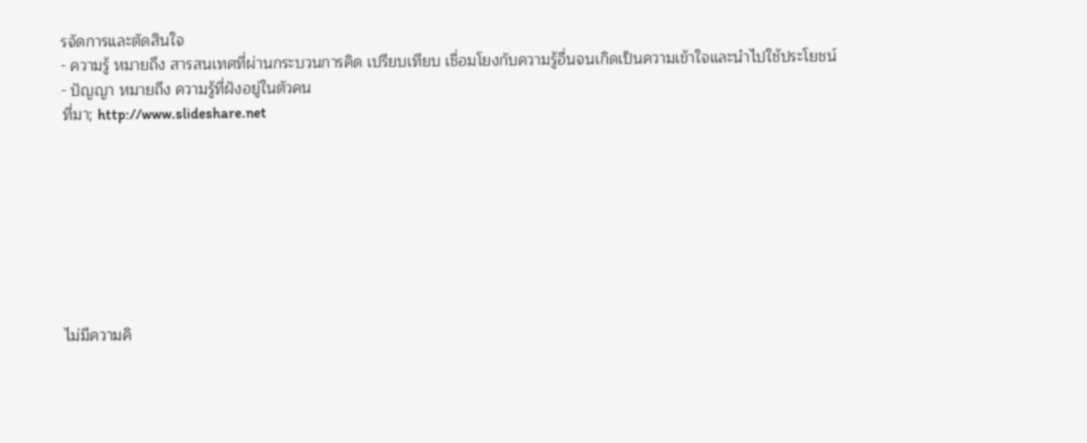รจัดการและตัดสินใจ
- ความรู้ หมายถึง สารสนเทศที่ผ่านกระบวนการคิด เปรียบเทียบ เชื่อมโยงกับความรู้อื่นจนเกิดเป็นความเข้าใจและนำไปใช้ประโยชน์
- ปัญญา หมายถึง ความรู้ที่ฝังอยู่ในตัวคน
ที่มา; http://www.slideshare.net








ไม่มีความคิ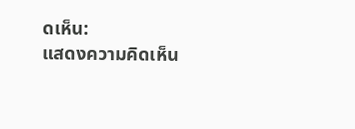ดเห็น:
แสดงความคิดเห็น